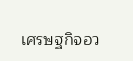เศรษฐกิจอว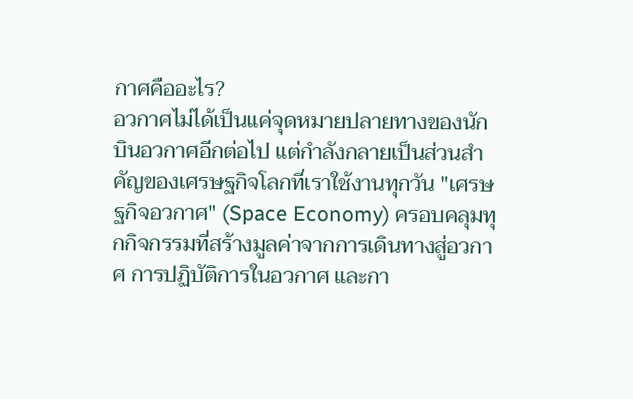กาศคืออะไร?
อวกาศไม่ได้เป็นแค่จุดหมายปลายทางของนักบินอวกาศอีกต่อไป แต่กำลังกลายเป็นส่วนสำคัญของเศรษฐกิจโลกที่เราใช้งานทุกวัน "เศรษฐกิจอวกาศ" (Space Economy) ครอบคลุมทุกกิจกรรมที่สร้างมูลค่าจากการเดินทางสู่อวกาศ การปฏิบัติการในอวกาศ และกา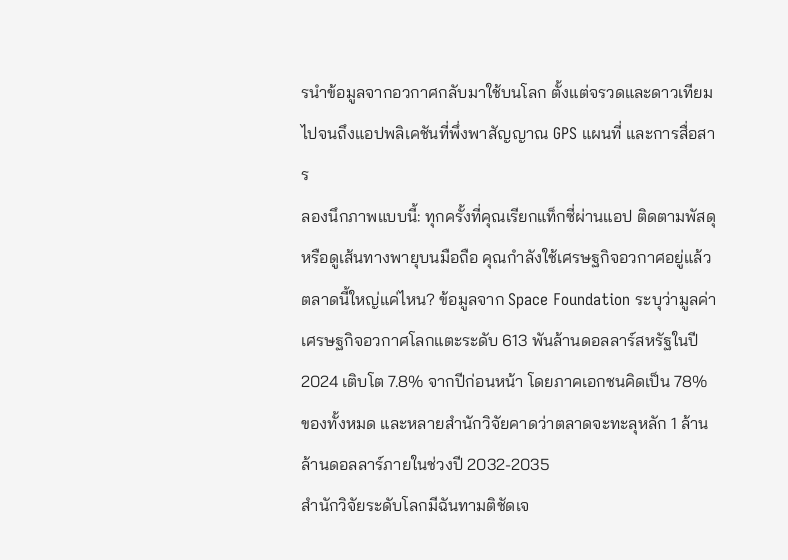รนำข้อมูลจากอวกาศกลับมาใช้บนโลก ตั้งแต่จรวดและดาวเทียม ไปจนถึงแอปพลิเคชันที่พึ่งพาสัญญาณ GPS แผนที่ และการสื่อสาร
ลองนึกภาพแบบนี้: ทุกครั้งที่คุณเรียกแท็กซี่ผ่านแอป ติดตามพัสดุ หรือดูเส้นทางพายุบนมือถือ คุณกำลังใช้เศรษฐกิจอวกาศอยู่แล้ว
ตลาดนี้ใหญ่แค่ไหน? ข้อมูลจาก Space Foundation ระบุว่ามูลค่าเศรษฐกิจอวกาศโลกแตะระดับ 613 พันล้านดอลลาร์สหรัฐในปี 2024 เติบโต 7.8% จากปีก่อนหน้า โดยภาคเอกชนคิดเป็น 78% ของทั้งหมด และหลายสำนักวิจัยคาดว่าตลาดจะทะลุหลัก 1 ล้านล้านดอลลาร์ภายในช่วงปี 2032-2035
สำนักวิจัยระดับโลกมีฉันทามติชัดเจ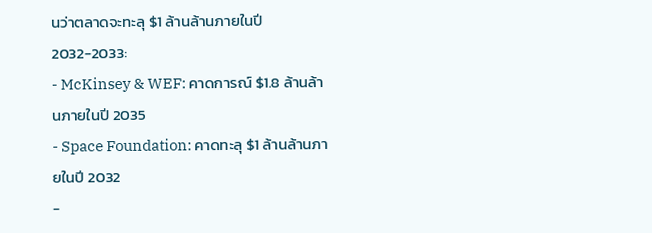นว่าตลาดจะทะลุ $1 ล้านล้านภายในปี 2032-2033:
- McKinsey & WEF: คาดการณ์ $1.8 ล้านล้านภายในปี 2035
- Space Foundation: คาดทะลุ $1 ล้านล้านภายในปี 2032
-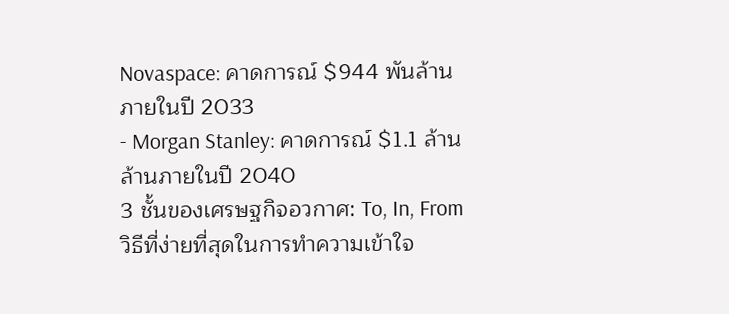Novaspace: คาดการณ์ $944 พันล้านภายในปี 2033
- Morgan Stanley: คาดการณ์ $1.1 ล้านล้านภายในปี 2040
3 ชั้นของเศรษฐกิจอวกาศ: To, In, From
วิธีที่ง่ายที่สุดในการทำความเข้าใจ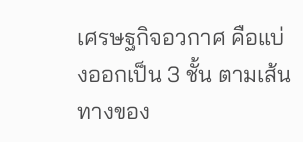เศรษฐกิจอวกาศ คือแบ่งออกเป็น 3 ชั้น ตามเส้นทางของ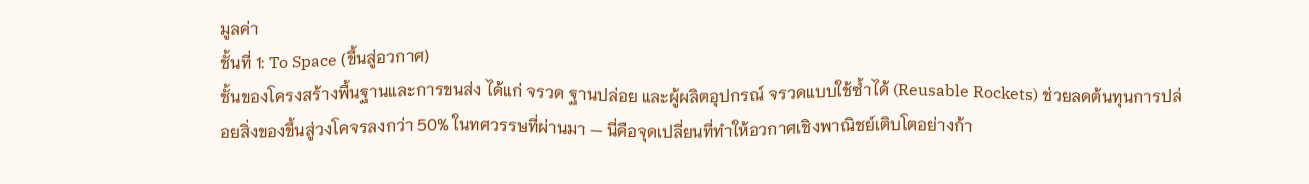มูลค่า
ชั้นที่ 1: To Space (ขึ้นสู่อวกาศ)
ชั้นของโครงสร้างพื้นฐานและการขนส่ง ได้แก่ จรวด ฐานปล่อย และผู้ผลิตอุปกรณ์ จรวดแบบใช้ซ้ำได้ (Reusable Rockets) ช่วยลดต้นทุนการปล่อยสิ่งของขึ้นสู่วงโคจรลงกว่า 50% ในทศวรรษที่ผ่านมา — นี่คือจุดเปลี่ยนที่ทำให้อวกาศเชิงพาณิชย์เติบโตอย่างก้า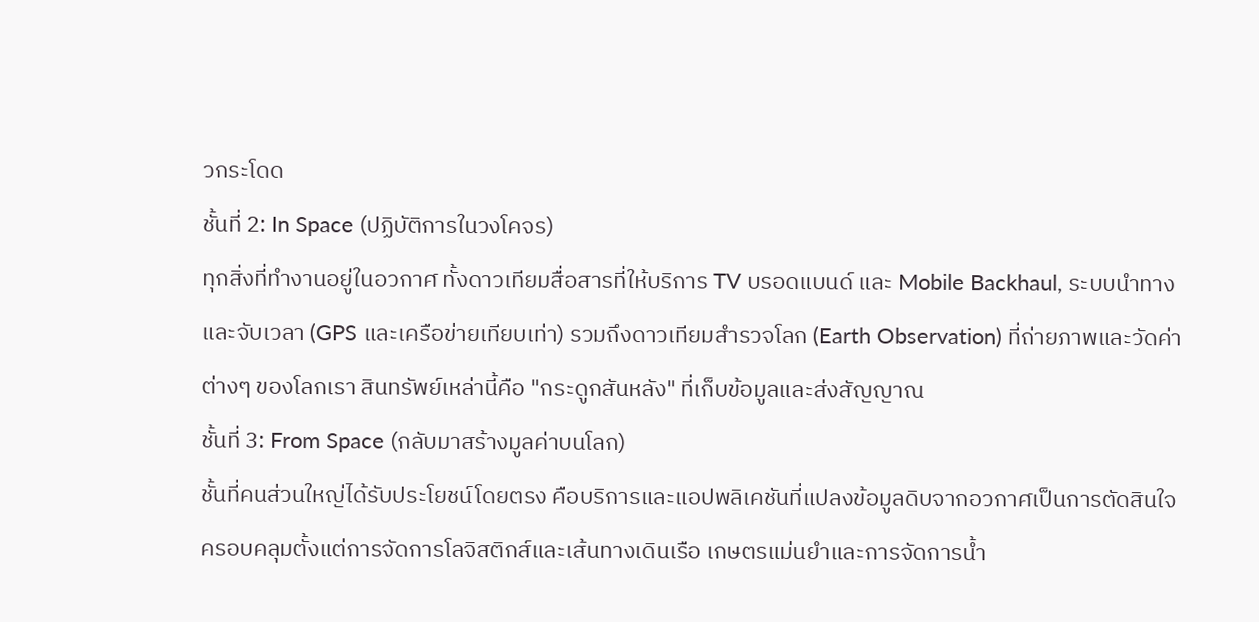วกระโดด
ชั้นที่ 2: In Space (ปฏิบัติการในวงโคจร)
ทุกสิ่งที่ทำงานอยู่ในอวกาศ ทั้งดาวเทียมสื่อสารที่ให้บริการ TV บรอดแบนด์ และ Mobile Backhaul, ระบบนำทางและจับเวลา (GPS และเครือข่ายเทียบเท่า) รวมถึงดาวเทียมสำรวจโลก (Earth Observation) ที่ถ่ายภาพและวัดค่าต่างๆ ของโลกเรา สินทรัพย์เหล่านี้คือ "กระดูกสันหลัง" ที่เก็บข้อมูลและส่งสัญญาณ
ชั้นที่ 3: From Space (กลับมาสร้างมูลค่าบนโลก)
ชั้นที่คนส่วนใหญ่ได้รับประโยชน์โดยตรง คือบริการและแอปพลิเคชันที่แปลงข้อมูลดิบจากอวกาศเป็นการตัดสินใจ ครอบคลุมตั้งแต่การจัดการโลจิสติกส์และเส้นทางเดินเรือ เกษตรแม่นยำและการจัดการน้ำ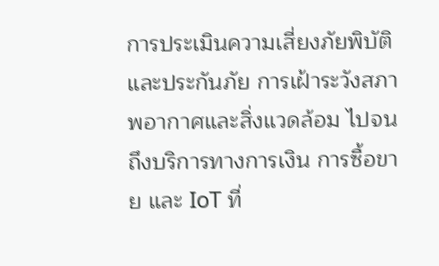การประเมินความเสี่ยงภัยพิบัติและประกันภัย การเฝ้าระวังสภาพอากาศและสิ่งแวดล้อม ไปจนถึงบริการทางการเงิน การซื้อขาย และ IoT ที่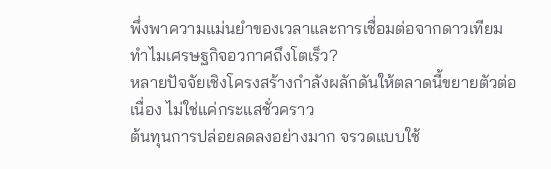พึ่งพาความแม่นยำของเวลาและการเชื่อมต่อจากดาวเทียม
ทำไมเศรษฐกิจอวกาศถึงโตเร็ว?
หลายปัจจัยเชิงโครงสร้างกำลังผลักดันให้ตลาดนี้ขยายตัวต่อเนื่อง ไม่ใช่แค่กระแสชั่วคราว
ต้นทุนการปล่อยลดลงอย่างมาก จรวดแบบใช้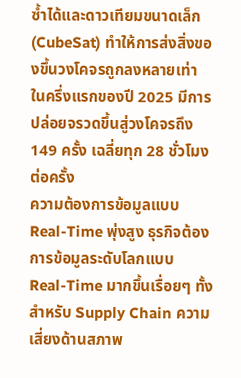ซ้ำได้และดาวเทียมขนาดเล็ก (CubeSat) ทำให้การส่งสิ่งของขึ้นวงโคจรถูกลงหลายเท่า ในครึ่งแรกของปี 2025 มีการปล่อยจรวดขึ้นสู่วงโคจรถึง 149 ครั้ง เฉลี่ยทุก 28 ชั่วโมงต่อครั้ง
ความต้องการข้อมูลแบบ Real-Time พุ่งสูง ธุรกิจต้องการข้อมูลระดับโลกแบบ Real-Time มากขึ้นเรื่อยๆ ทั้งสำหรับ Supply Chain ความเสี่ยงด้านสภาพ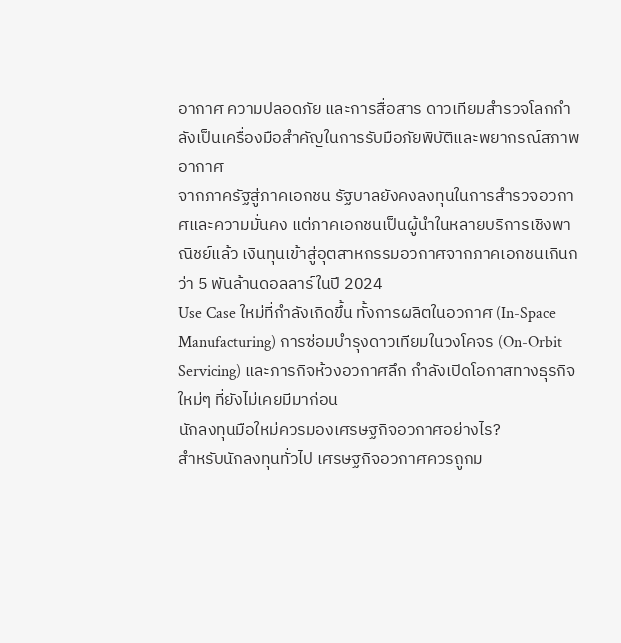อากาศ ความปลอดภัย และการสื่อสาร ดาวเทียมสำรวจโลกกำลังเป็นเครื่องมือสำคัญในการรับมือภัยพิบัติและพยากรณ์สภาพอากาศ
จากภาครัฐสู่ภาคเอกชน รัฐบาลยังคงลงทุนในการสำรวจอวกาศและความมั่นคง แต่ภาคเอกชนเป็นผู้นำในหลายบริการเชิงพาณิชย์แล้ว เงินทุนเข้าสู่อุตสาหกรรมอวกาศจากภาคเอกชนเกินกว่า 5 พันล้านดอลลาร์ในปี 2024
Use Case ใหม่ที่กำลังเกิดขึ้น ทั้งการผลิตในอวกาศ (In-Space Manufacturing) การซ่อมบำรุงดาวเทียมในวงโคจร (On-Orbit Servicing) และภารกิจห้วงอวกาศลึก กำลังเปิดโอกาสทางธุรกิจใหม่ๆ ที่ยังไม่เคยมีมาก่อน
นักลงทุนมือใหม่ควรมองเศรษฐกิจอวกาศอย่างไร?
สำหรับนักลงทุนทั่วไป เศรษฐกิจอวกาศควรถูกม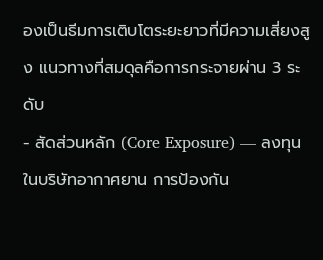องเป็นธีมการเติบโตระยะยาวที่มีความเสี่ยงสูง แนวทางที่สมดุลคือการกระจายผ่าน 3 ระดับ
- สัดส่วนหลัก (Core Exposure) — ลงทุนในบริษัทอากาศยาน การป้องกัน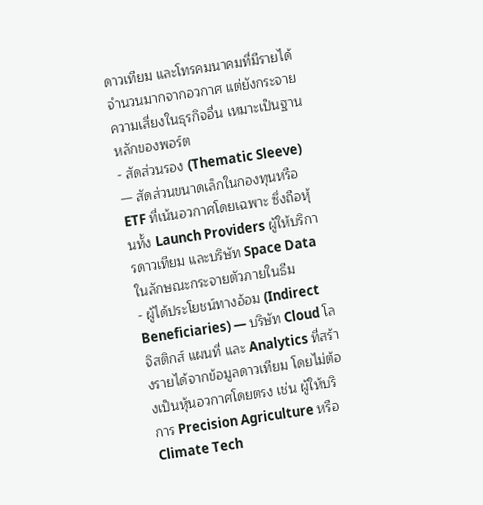ดาวเทียม และโทรคมนาคมที่มีรายได้จำนวนมากจากอวกาศ แต่ยังกระจายความเสี่ยงในธุรกิจอื่น เหมาะเป็นฐานหลักของพอร์ต
- สัดส่วนรอง (Thematic Sleeve) — สัดส่วนขนาดเล็กในกองทุนหรือ ETF ที่เน้นอวกาศโดยเฉพาะ ซึ่งถือหุ้นทั้ง Launch Providers ผู้ให้บริการดาวเทียม และบริษัท Space Data ในลักษณะกระจายตัวภายในธีม
- ผู้ได้ประโยชน์ทางอ้อม (Indirect Beneficiaries) — บริษัท Cloud โลจิสติกส์ แผนที่ และ Analytics ที่สร้างรายได้จากข้อมูลดาวเทียม โดยไม่ต้องเป็นหุ้นอวกาศโดยตรง เช่น ผู้ให้บริการ Precision Agriculture หรือ Climate Tech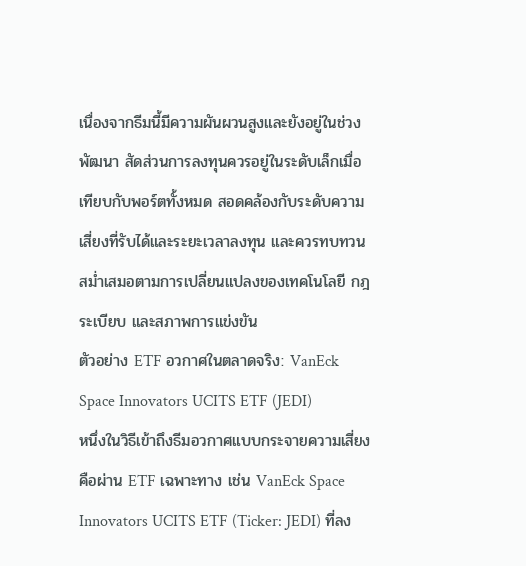เนื่องจากธีมนี้มีความผันผวนสูงและยังอยู่ในช่วงพัฒนา สัดส่วนการลงทุนควรอยู่ในระดับเล็กเมื่อเทียบกับพอร์ตทั้งหมด สอดคล้องกับระดับความเสี่ยงที่รับได้และระยะเวลาลงทุน และควรทบทวนสม่ำเสมอตามการเปลี่ยนแปลงของเทคโนโลยี กฎระเบียบ และสภาพการแข่งขัน
ตัวอย่าง ETF อวกาศในตลาดจริง: VanEck Space Innovators UCITS ETF (JEDI)
หนึ่งในวิธีเข้าถึงธีมอวกาศแบบกระจายความเสี่ยงคือผ่าน ETF เฉพาะทาง เช่น VanEck Space Innovators UCITS ETF (Ticker: JEDI) ที่ลง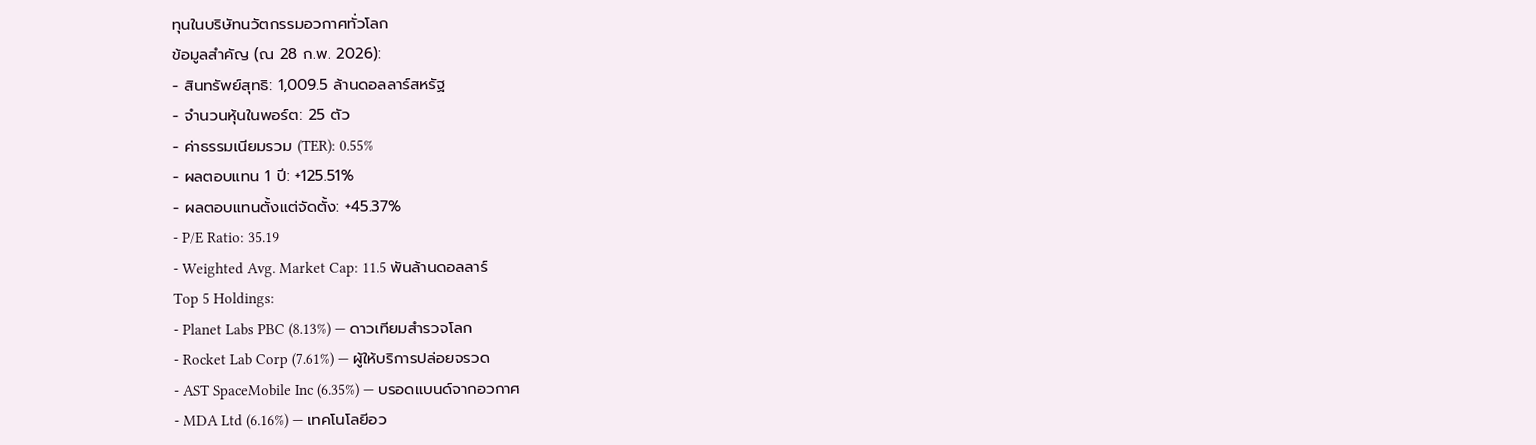ทุนในบริษัทนวัตกรรมอวกาศทั่วโลก
ข้อมูลสำคัญ (ณ 28 ก.พ. 2026):
- สินทรัพย์สุทธิ: 1,009.5 ล้านดอลลาร์สหรัฐ
- จำนวนหุ้นในพอร์ต: 25 ตัว
- ค่าธรรมเนียมรวม (TER): 0.55%
- ผลตอบแทน 1 ปี: +125.51%
- ผลตอบแทนตั้งแต่จัดตั้ง: +45.37%
- P/E Ratio: 35.19
- Weighted Avg. Market Cap: 11.5 พันล้านดอลลาร์
Top 5 Holdings:
- Planet Labs PBC (8.13%) — ดาวเทียมสำรวจโลก
- Rocket Lab Corp (7.61%) — ผู้ให้บริการปล่อยจรวด
- AST SpaceMobile Inc (6.35%) — บรอดแบนด์จากอวกาศ
- MDA Ltd (6.16%) — เทคโนโลยีอว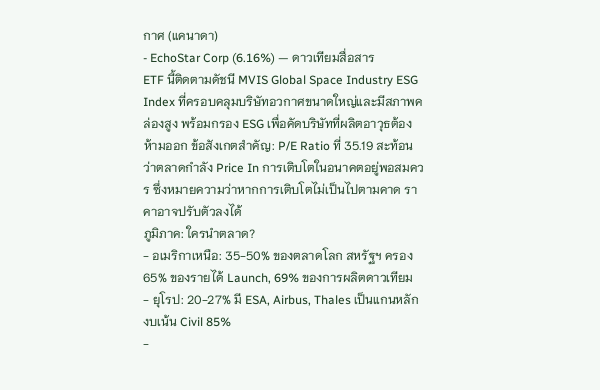กาศ (แคนาดา)
- EchoStar Corp (6.16%) — ดาวเทียมสื่อสาร
ETF นี้ติดตามดัชนี MVIS Global Space Industry ESG Index ที่ครอบคลุมบริษัทอวกาศขนาดใหญ่และมีสภาพคล่องสูง พร้อมกรอง ESG เพื่อคัดบริษัทที่ผลิตอาวุธต้องห้ามออก ข้อสังเกตสำคัญ: P/E Ratio ที่ 35.19 สะท้อนว่าตลาดกำลัง Price In การเติบโตในอนาคตอยู่พอสมควร ซึ่งหมายความว่าหากการเติบโตไม่เป็นไปตามคาด ราคาอาจปรับตัวลงได้
ภูมิภาค: ใครนำตลาด?
- อเมริกาเหนือ: 35-50% ของตลาดโลก สหรัฐฯ ครอง 65% ของรายได้ Launch, 69% ของการผลิตดาวเทียม
- ยุโรป: 20-27% มี ESA, Airbus, Thales เป็นแกนหลัก งบเน้น Civil 85%
-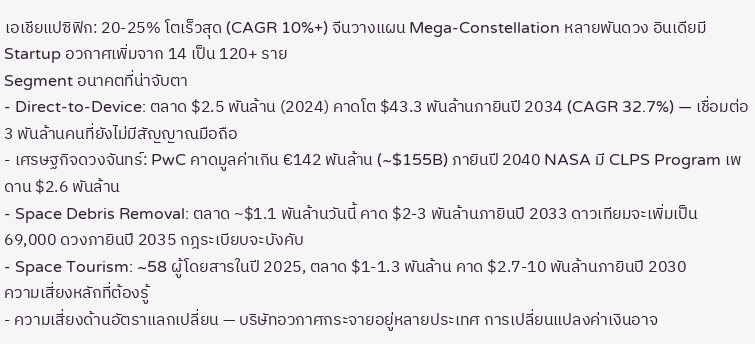เอเชียแปซิฟิก: 20-25% โตเร็วสุด (CAGR 10%+) จีนวางแผน Mega-Constellation หลายพันดวง อินเดียมี Startup อวกาศเพิ่มจาก 14 เป็น 120+ ราย
Segment อนาคตที่น่าจับตา
- Direct-to-Device: ตลาด $2.5 พันล้าน (2024) คาดโต $43.3 พันล้านภายินปี 2034 (CAGR 32.7%) — เชื่อมต่อ 3 พันล้านคนที่ยังไม่มีสัญญาณมือถือ
- เศรษฐกิจดวงจันทร์: PwC คาดมูลค่าเกิน €142 พันล้าน (~$155B) ภายินปี 2040 NASA มี CLPS Program เพดาน $2.6 พันล้าน
- Space Debris Removal: ตลาด ~$1.1 พันล้านวันนี้ คาด $2-3 พันล้านภายินปี 2033 ดาวเทียมจะเพิ่มเป็น 69,000 ดวงภายินปี 2035 กฎระเบียบจะบังคับ
- Space Tourism: ~58 ผู้โดยสารในปี 2025, ตลาด $1-1.3 พันล้าน คาด $2.7-10 พันล้านภายินปี 2030
ความเสี่ยงหลักที่ต้องรู้
- ความเสี่ยงด้านอัตราแลกเปลี่ยน — บริษัทอวกาศกระจายอยู่หลายประเทศ การเปลี่ยนแปลงค่าเงินอาจ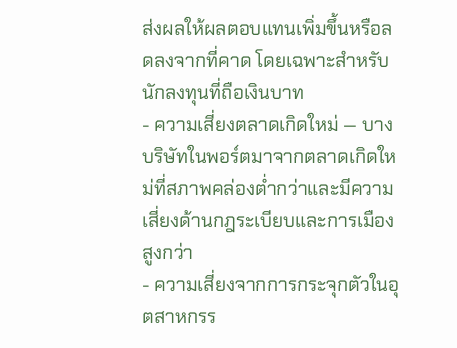ส่งผลให้ผลตอบแทนเพิ่มขึ้นหรือลดลงจากที่คาด โดยเฉพาะสำหรับนักลงทุนที่ถือเงินบาท
- ความเสี่ยงตลาดเกิดใหม่ — บางบริษัทในพอร์ตมาจากตลาดเกิดใหม่ที่สภาพคล่องต่ำกว่าและมีความเสี่ยงด้านกฎระเบียบและการเมืองสูงกว่า
- ความเสี่ยงจากการกระจุกตัวในอุตสาหกรร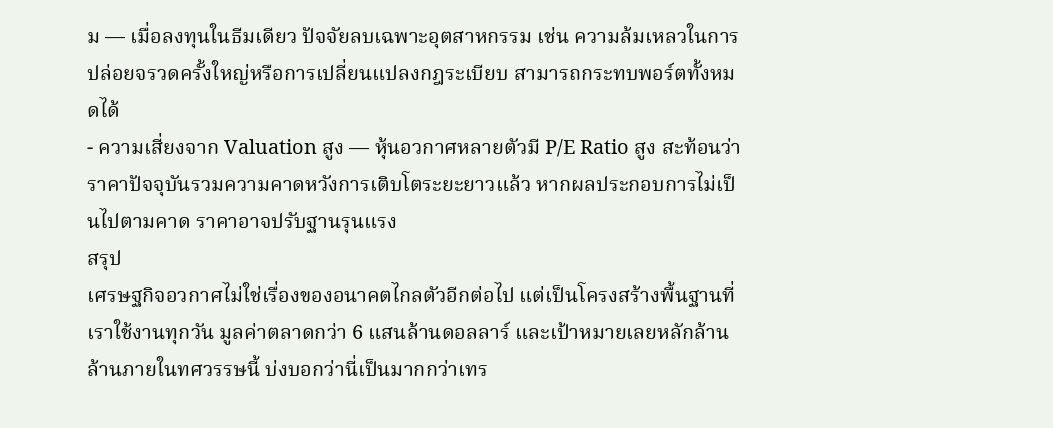ม — เมื่อลงทุนในธีมเดียว ปัจจัยลบเฉพาะอุตสาหกรรม เช่น ความล้มเหลวในการปล่อยจรวดครั้งใหญ่หรือการเปลี่ยนแปลงกฎระเบียบ สามารถกระทบพอร์ตทั้งหมดได้
- ความเสี่ยงจาก Valuation สูง — หุ้นอวกาศหลายตัวมี P/E Ratio สูง สะท้อนว่าราคาปัจจุบันรวมความคาดหวังการเติบโตระยะยาวแล้ว หากผลประกอบการไม่เป็นไปตามคาด ราคาอาจปรับฐานรุนแรง
สรุป
เศรษฐกิจอวกาศไม่ใช่เรื่องของอนาคตไกลตัวอีกต่อไป แต่เป็นโครงสร้างพื้นฐานที่เราใช้งานทุกวัน มูลค่าตลาดกว่า 6 แสนล้านดอลลาร์ และเป้าหมายเลยหลักล้านล้านภายในทศวรรษนี้ บ่งบอกว่านี่เป็นมากกว่าเทร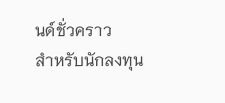นด์ชั่วคราว
สำหรับนักลงทุน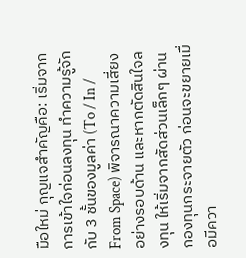มือใหม่ กุญแจสำคัญคือ: เริ่มจากการเข้าใจก่อนลงทุน ทำความรู้จักกับ 3 ชั้นของมูลค่า (To / In / From Space) พิจารณาความเสี่ยงอย่างรอบด้าน และหากตัดสินใจลงทุน ให้เริ่มจากสัดส่วนเล็กๆ ผ่านกองทุนกระจายตัว ก่อนจะขยายเมื่อมีควา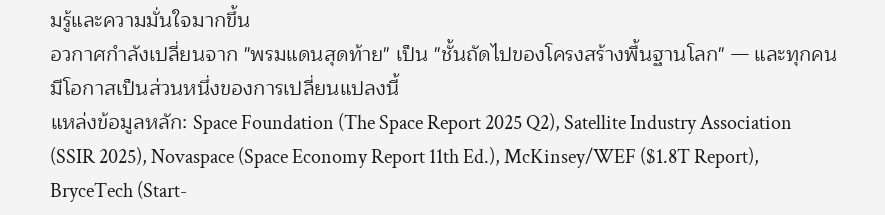มรู้และความมั่นใจมากขึ้น
อวกาศกำลังเปลี่ยนจาก "พรมแดนสุดท้าย" เป็น "ชั้นถัดไปของโครงสร้างพื้นฐานโลก" — และทุกคนมีโอกาสเป็นส่วนหนึ่งของการเปลี่ยนแปลงนี้
แหล่งข้อมูลหลัก: Space Foundation (The Space Report 2025 Q2), Satellite Industry Association (SSIR 2025), Novaspace (Space Economy Report 11th Ed.), McKinsey/WEF ($1.8T Report), BryceTech (Start-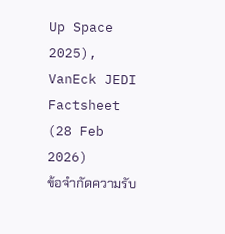Up Space 2025), VanEck JEDI Factsheet (28 Feb 2026)
ข้อจำกัดความรับ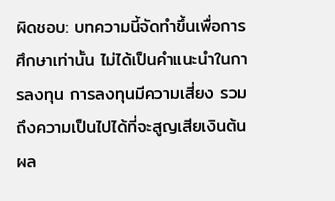ผิดชอบ: บทความนี้จัดทำขึ้นเพื่อการศึกษาเท่านั้น ไม่ได้เป็นคำแนะนำในการลงทุน การลงทุนมีความเสี่ยง รวมถึงความเป็นไปได้ที่จะสูญเสียเงินต้น ผล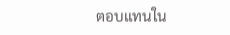ตอบแทนใน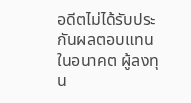อดีตไม่ได้รับประกันผลตอบแทนในอนาคต ผู้ลงทุน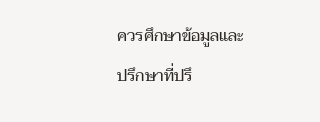ควรศึกษาข้อมูลและปรึกษาที่ปรึ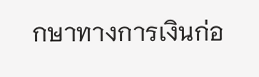กษาทางการเงินก่อ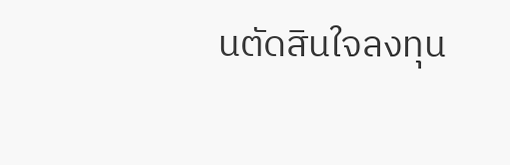นตัดสินใจลงทุน